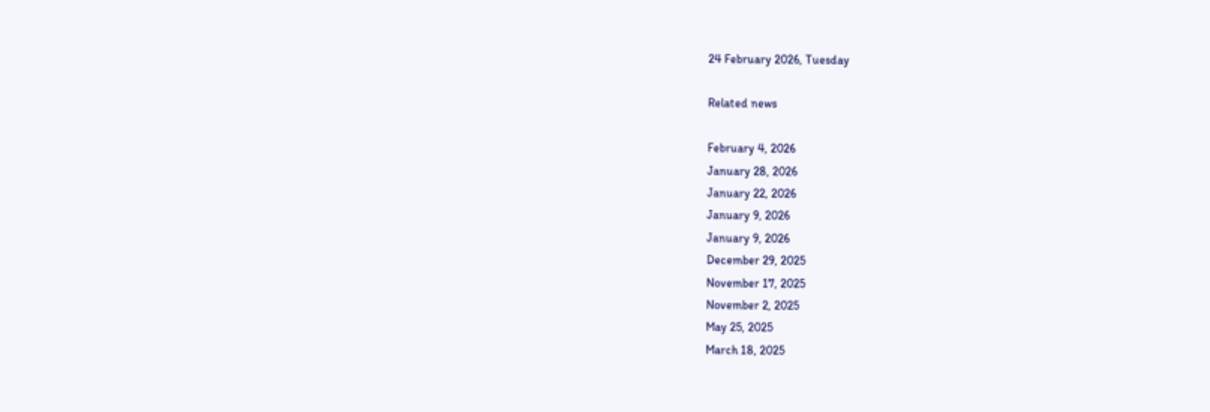24 February 2026, Tuesday

Related news

February 4, 2026
January 28, 2026
January 22, 2026
January 9, 2026
January 9, 2026
December 29, 2025
November 17, 2025
November 2, 2025
May 25, 2025
March 18, 2025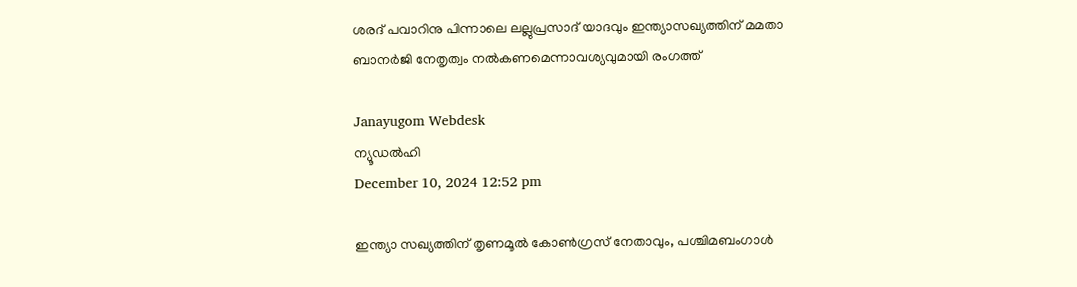ശരദ് പവാറിനു പിന്നാലെ ലല്ലുപ്രസാദ് യാദവും ഇന്ത്യാസഖ്യത്തിന് മമതാ ബാനര്‍ജി നേതൃത്വം നല്‍കണമെന്നാവശ്യവുമായി രംഗത്ത്

Janayugom Webdesk
ന്യൂഡല്‍ഹി
December 10, 2024 12:52 pm

ഇന്ത്യാ സഖ്യത്തിന് തൃണമൂല്‍ കോണ്‍ഗ്രസ് നേതാവും, പശ്ചിമബംഗാള്‍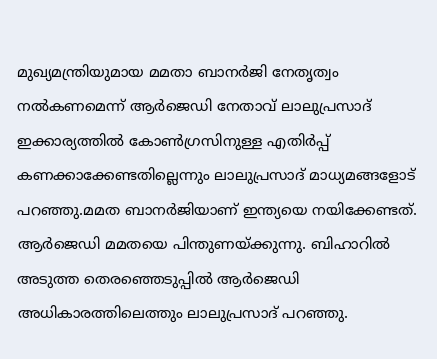മുഖ്യമന്ത്രിയുമായ മമതാ ബാനര്‍ജി നേതൃത്വം നല്‍കണമെന്ന് ആര്‍ജെഡി നേതാവ് ലാലുപ്രസാദ് ഇക്കാര്യത്തില്‍ കോണ്‍ഗ്രസിനുള്ള എതിര്‍പ്പ് കണക്കാക്കേണ്ടതില്ലെന്നും ലാലുപ്രസാദ് മാധ്യമങ്ങളോട് പറഞ്ഞു.മമത ബാനര്‍ജിയാണ് ഇന്ത്യയെ നയിക്കേണ്ടത്. ആര്‍ജെഡി മമതയെ പിന്തുണയ്ക്കുന്നു. ബിഹാറില്‍ അടുത്ത തെരഞ്ഞെടുപ്പില്‍ ആര്‍ജെഡി അധികാരത്തിലെത്തും ലാലുപ്രസാദ് പറഞ്ഞു.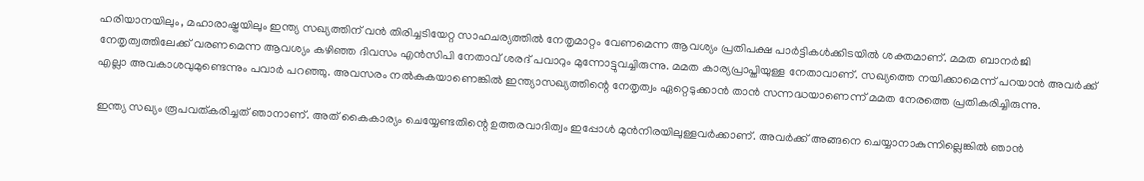ഹരിയാനയിലും, മഹാരാഷ്ട്രയിലും ഇന്ത്യ സഖ്യത്തിന് വന്‍ തിരിച്ചടിയേറ്റ സാഹചര്യത്തില്‍ നേതൃമാറ്റം വേണമെന്ന ആവശ്യം പ്രതിപക്ഷ പാര്‍ട്ടികള്‍ക്കിടയില്‍ ശക്തമാണ്. മമത ബാനര്‍ജി നേതൃത്വത്തിലേക്ക് വരണമെന്ന ആവശ്യം കഴിഞ്ഞ ദിവസം എന്‍സിപി നേതാവ് ശരദ് പവാറും മുന്നോട്ടുവച്ചിരുന്നു. മമത കാര്യപ്രാപ്തിയുള്ള നേതാവാണ്. സഖ്യത്തെ നയിക്കാമെന്ന് പറയാന്‍ അവര്‍ക്ക് എല്ലാ അവകാശവുമുണ്ടെന്നും പവാര്‍ പറഞ്ഞു. അവസരം നല്‍കുകയാണെങ്കില്‍ ഇന്ത്യാസഖ്യത്തിന്റെ നേതൃത്വം ഏറ്റെടുക്കാന്‍ താന്‍ സന്നദ്ധയാണെന്ന് മമത നേരത്തെ പ്രതികരിച്ചിരുന്നു.

ഇന്ത്യ സഖ്യം രൂപവത്കരിച്ചത് ഞാനാണ്. അത് കൈകാര്യം ചെയ്യേണ്ടതിന്റെ ഉത്തരവാദിത്വം ഇപ്പോള്‍ മുന്‍നിരയിലുള്ളവര്‍ക്കാണ്. അവര്‍ക്ക് അങ്ങനെ ചെയ്യാനാകുന്നില്ലെങ്കില്‍ ഞാന്‍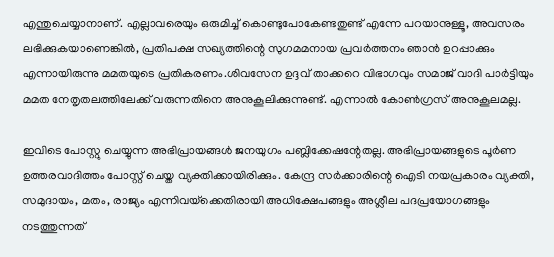എന്തുചെയ്യാനാണ്. എല്ലാവരെയും ഒരുമിച്ച് കൊണ്ടുപോകേണ്ടതുണ്ട് എന്നേ പറയാനുള്ളൂ, അവസരം ലഭിക്കുകയാണെങ്കില്‍, പ്രതിപക്ഷ സഖ്യത്തിന്റെ സുഗമമനായ പ്രവര്‍ത്തനം ഞാന്‍ ഉറപ്പാക്കും എന്നായിരുന്നു മമതയുടെ പ്രതികരണം.ശിവസേന ഉദ്ദവ് താക്കറെ വിഭാഗവും സമാജ് വാദി പാര്‍ട്ടിയും മമത നേതൃതലത്തിലേക്ക് വരുന്നതിനെ അനുകൂലിക്കുന്നുണ്ട്. എന്നാല്‍ കോണ്‍ഗ്രസ് അനുകൂലമല്ല.

ഇവിടെ പോസ്റ്റു ചെയ്യുന്ന അഭിപ്രായങ്ങള്‍ ജനയുഗം പബ്ലിക്കേഷന്റേതല്ല. അഭിപ്രായങ്ങളുടെ പൂര്‍ണ ഉത്തരവാദിത്തം പോസ്റ്റ് ചെയ്ത വ്യക്തിക്കായിരിക്കും. കേന്ദ്ര സര്‍ക്കാരിന്റെ ഐടി നയപ്രകാരം വ്യക്തി, സമുദായം, മതം, രാജ്യം എന്നിവയ്‌ക്കെതിരായി അധിക്ഷേപങ്ങളും അശ്ലീല പദപ്രയോഗങ്ങളും നടത്തുന്നത്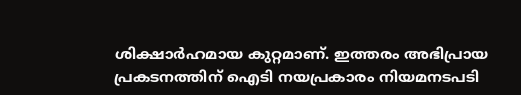ശിക്ഷാര്‍ഹമായ കുറ്റമാണ്. ഇത്തരം അഭിപ്രായ പ്രകടനത്തിന് ഐടി നയപ്രകാരം നിയമനടപടി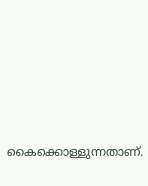കൈക്കൊള്ളുന്നതാണ്.